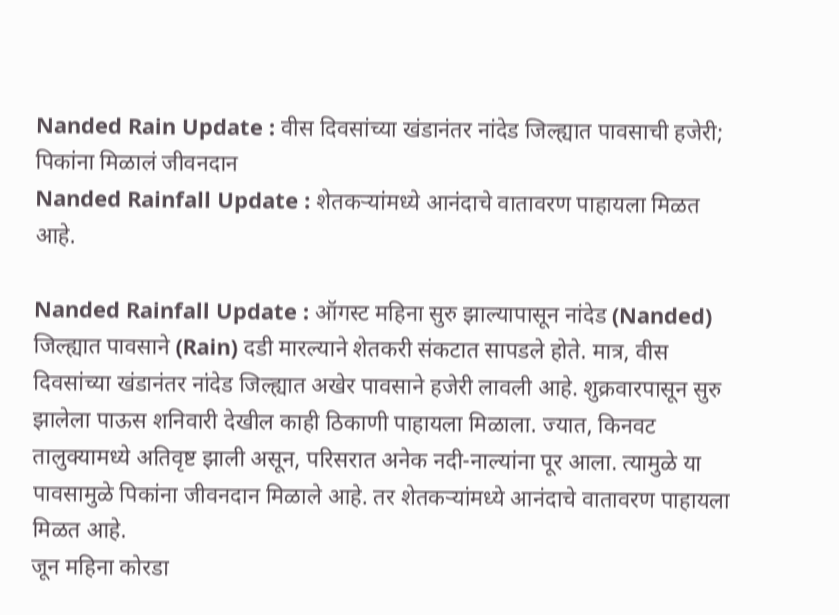Nanded Rain Update : वीस दिवसांच्या खंडानंतर नांदेड जिल्ह्यात पावसाची हजेरी; पिकांना मिळालं जीवनदान
Nanded Rainfall Update : शेतकऱ्यांमध्ये आनंदाचे वातावरण पाहायला मिळत आहे.

Nanded Rainfall Update : ऑगस्ट महिना सुरु झाल्यापासून नांदेड (Nanded) जिल्ह्यात पावसाने (Rain) दडी मारल्याने शेतकरी संकटात सापडले होते. मात्र, वीस दिवसांच्या खंडानंतर नांदेड जिल्ह्यात अखेर पावसाने हजेरी लावली आहे. शुक्रवारपासून सुरु झालेला पाऊस शनिवारी देखील काही ठिकाणी पाहायला मिळाला. ज्यात, किनवट तालुक्यामध्ये अतिवृष्ट झाली असून, परिसरात अनेक नदी-नाल्यांना पूर आला. त्यामुळे या पावसामुळे पिकांना जीवनदान मिळाले आहे. तर शेतकऱ्यांमध्ये आनंदाचे वातावरण पाहायला मिळत आहे.
जून महिना कोरडा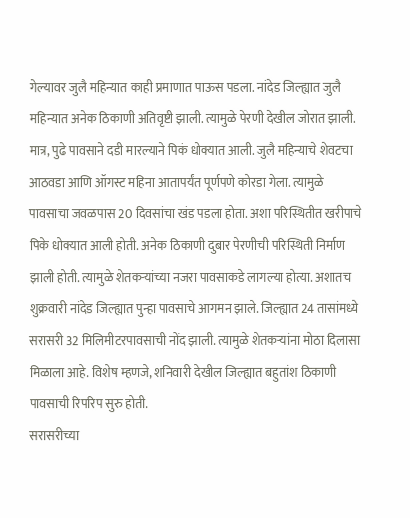गेल्यावर जुलै महिन्यात काही प्रमाणात पाऊस पडला. नांदेड जिल्ह्यात जुलै महिन्यात अनेक ठिकाणी अतिवृष्टी झाली. त्यामुळे पेरणी देखील जोरात झाली. मात्र, पुढे पावसाने दडी मारल्याने पिकं धोक्यात आली. जुलै महिन्याचे शेवटचा आठवडा आणि ऑगस्ट महिना आतापर्यंत पूर्णपणे कोरडा गेला. त्यामुळे पावसाचा जवळपास 20 दिवसांचा खंड पडला होता. अशा परिस्थितीत खरीपाचे पिके धोक्यात आली होती. अनेक ठिकाणी दुबार पेरणीची परिस्थिती निर्माण झाली होती. त्यामुळे शेतकऱ्यांच्या नजरा पावसाकडे लागल्या होत्या. अशातच शुक्रवारी नांदेड जिल्ह्यात पुन्हा पावसाचे आगमन झाले. जिल्ह्यात 24 तासांमध्ये सरासरी 32 मिलिमीटरपावसाची नोंद झाली. त्यामुळे शेतकऱ्यांना मोठा दिलासा मिळाला आहे. विशेष म्हणजे, शनिवारी देखील जिल्ह्यात बहुतांश ठिकाणी पावसाची रिपरिप सुरु होती.
सरासरीच्या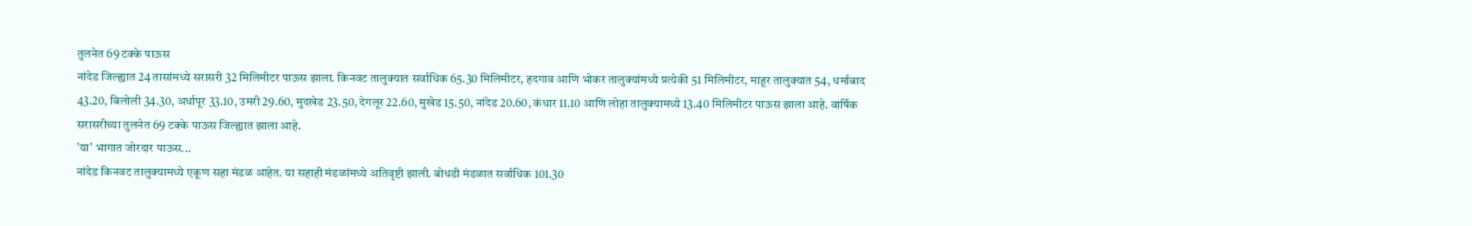तुलनेत 69 टक्के पाऊस
नांदेड जिल्ह्यात 24 तासांमध्ये सरासरी 32 मिलिमीटर पाऊस झाला. किनवट तालुक्यात सर्वाधिक 65.30 मिलिमीटर, हदगाव आणि भोकर तालुक्यांमध्ये प्रत्येकी 51 मिलिमीटर, माहूर तालुक्यात 54, धर्माबाद 43.20, बिलोली 34.30, अर्धापूर 33.10, उमरी 29.60, मुदखेड 23.50, देगलूर 22.60, मुखेड 15.50, नांदेड 20.60, कंधार 11.10 आणि लोहा तालुक्यामध्ये 13.40 मिलिमीटर पाऊस झाला आहे. वार्षिक सरासरीच्या तुलनेत 69 टक्के पाऊस जिल्ह्यात झाला आहे.
'या' भागात जोरदार पाऊस...
नांदेड किनवट तालुक्यामध्ये एकूण सहा मंडळ आहेत. या सहाही मंडळांमध्ये अतिवृष्टी झाली. बोधडी मंडळात सर्वाधिक 101.30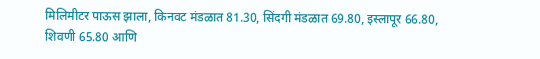मिलिमीटर पाऊस झाला, किनवट मंडळात 81.30, सिंदगी मंडळात 69.80, इस्लापूर 66.80, शिवणी 65.80 आणि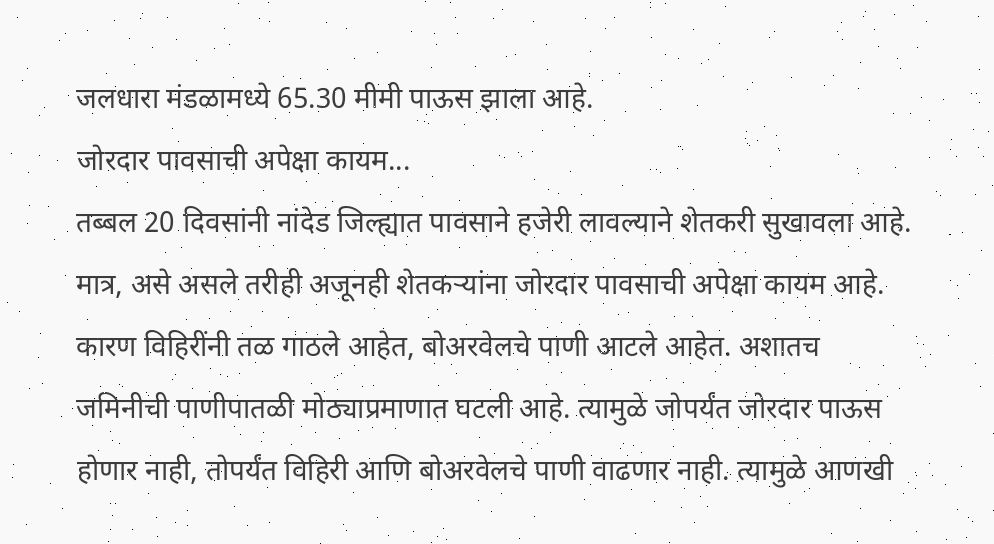जलधारा मंडळामध्ये 65.30 मीमी पाऊस झाला आहे.
जोरदार पावसाची अपेक्षा कायम...
तब्बल 20 दिवसांनी नांदेड जिल्ह्यात पावसाने हजेरी लावल्याने शेतकरी सुखावला आहे. मात्र, असे असले तरीही अजूनही शेतकऱ्यांना जोरदार पावसाची अपेक्षा कायम आहे. कारण विहिरींनी तळ गाठले आहेत, बोअरवेलचे पाणी आटले आहेत. अशातच जमिनीची पाणीपातळी मोठ्याप्रमाणात घटली आहे. त्यामुळे जोपर्यंत जोरदार पाऊस होणार नाही, तोपर्यंत विहिरी आणि बोअरवेलचे पाणी वाढणार नाही. त्यामुळे आणखी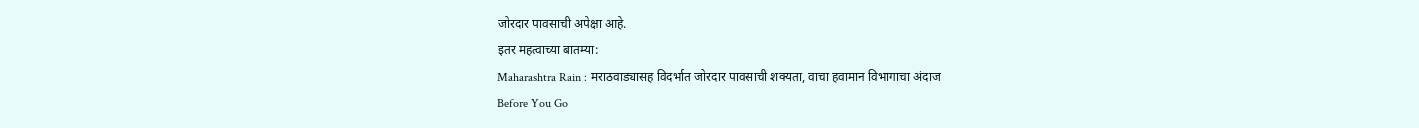जोरदार पावसाची अपेक्षा आहे.
इतर महत्वाच्या बातम्या:
Maharashtra Rain : मराठवाड्यासह विदर्भात जोरदार पावसाची शक्यता, वाचा हवामान विभागाचा अंदाज
Before You Go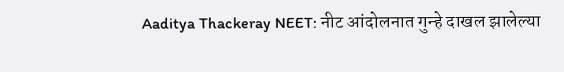Aaditya Thackeray NEET: नीट आंदोलनात गुन्हे दाखल झालेल्या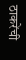ठाकरेंची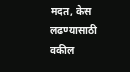मदत, केस लढण्यासाठी वकील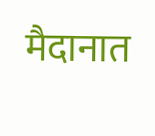मैदानात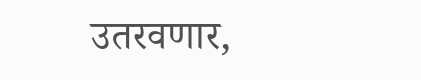उतरवणार,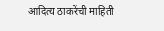आदित्य ठाकरेंची माहिती